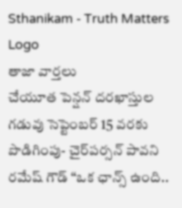Sthanikam - Truth Matters
Logo
తాజా వార్తలు
చేయూత పెన్షన్ దరఖాస్తుల గడువు సెప్టెంబర్ 15 వరకు పొడిగింపు- చైర్‌పర్సన్ పావని రమేష్ గౌడ్ “ఒక ఛాన్స్‌ ఉంది..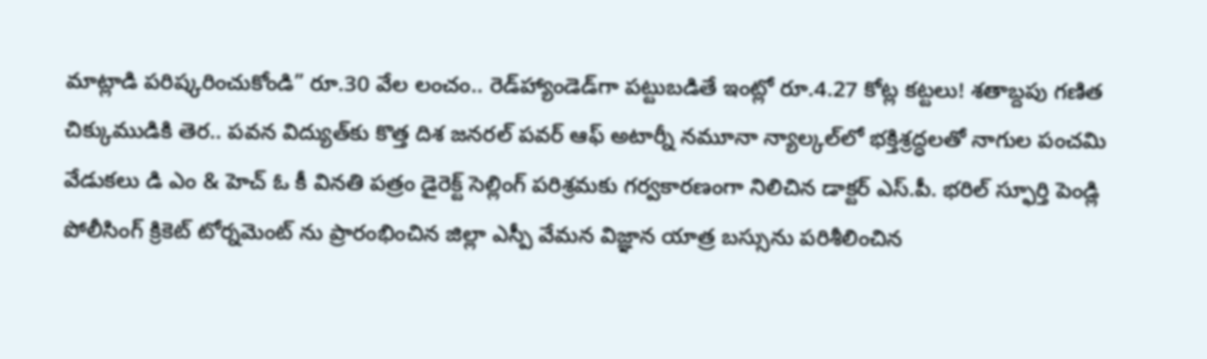మాట్లాడి పరిష్కరించుకోండి” రూ.30 వేల లంచం.. రెడ్‌హ్యాండెడ్‌గా పట్టుబడితే ఇంట్లో రూ.4.27 కోట్ల కట్టలు! శతాబ్దపు గణిత చిక్కుముడికి తెర.. పవన విద్యుత్‌కు కొత్త దిశ జనరల్ పవర్ ఆఫ్ అటార్నీ నమూనా న్యాల్కల్‌లో భక్తిశ్రద్ధలతో నాగుల పంచమి వేడుకలు డి ఎం & హెచ్ ఓ కీ వినతి పత్రం డైరెక్ట్ సెల్లింగ్ పరిశ్రమకు గర్వకారణంగా నిలిచిన డాక్టర్ ఎస్.పీ. భరిల్ స్ఫూర్తి పెండ్లి పోలీసింగ్ క్రికెట్ టోర్నమెంట్ ను ప్రారంభించిన జిల్లా ఎస్పీ వేమన విజ్ఞాన యాత్ర బస్సును పరిశీలించిన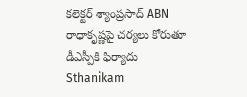కలెక్టర్ శ్యాంప్రసాద్ ABN రాధాకృష్ణపై చర్యలు కోరుతూ డీఎస్పీకి ఫిర్యాదు
Sthanikam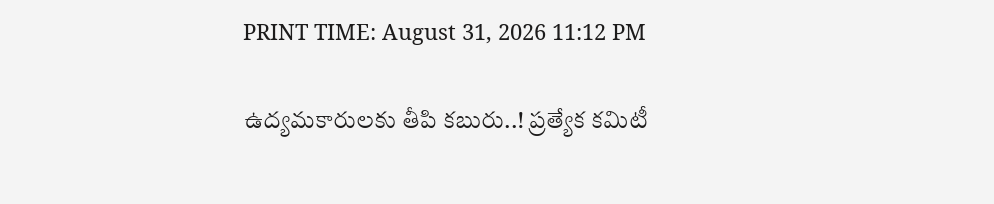PRINT TIME: August 31, 2026 11:12 PM

ఉద్యమకారులకు తీపి కబురు..! ప్రత్యేక కమిటీ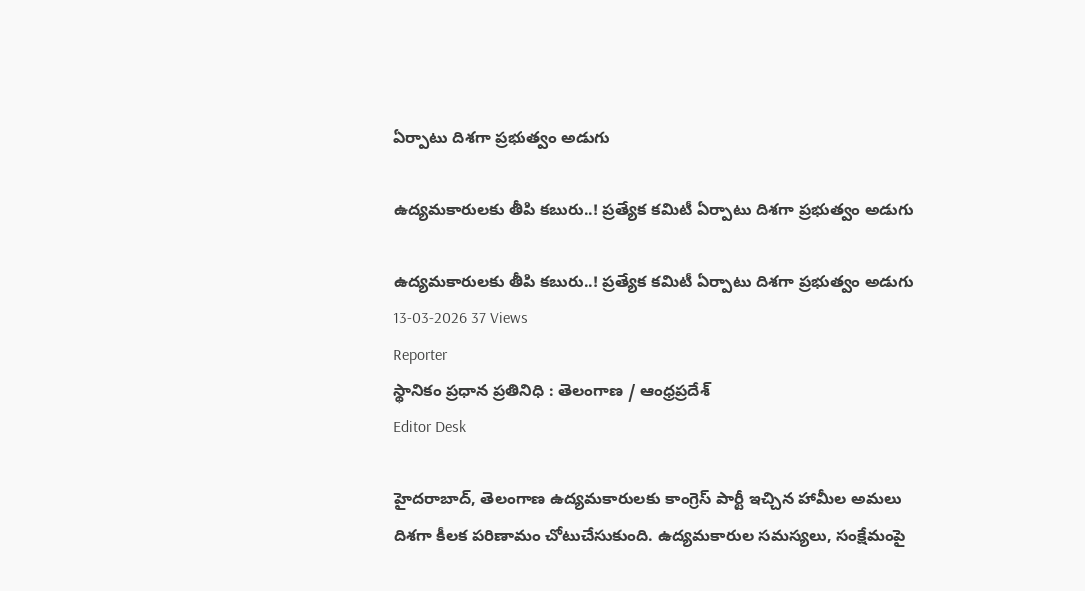ఏర్పాటు దిశగా ప్రభుత్వం అడుగు

ఉద్యమకారులకు తీపి కబురు..! ప్రత్యేక కమిటీ ఏర్పాటు దిశగా ప్రభుత్వం అడుగు

ఉద్యమకారులకు తీపి కబురు..! ప్రత్యేక కమిటీ ఏర్పాటు దిశగా ప్రభుత్వం అడుగు
13-03-2026 37 Views
Reporter
స్థానికం ప్రధాన ప్రతినిధి : తెలంగాణ / ఆంధ్రప్రదేశ్
Editor Desk

హైదరాబాద్, తెలంగాణ ఉద్యమకారులకు కాంగ్రెస్ పార్టీ ఇచ్చిన హామీల అమలు దిశగా కీలక పరిణామం చోటుచేసుకుంది. ఉద్యమకారుల సమస్యలు, సంక్షేమంపై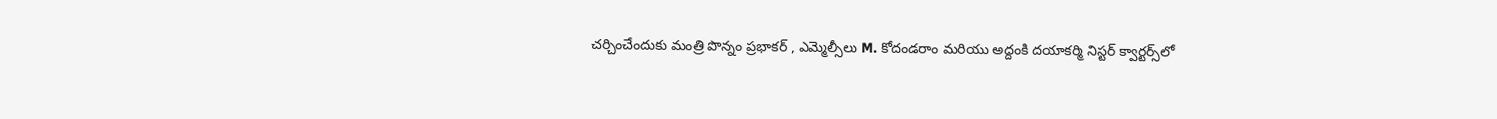చర్చించేందుకు మంత్రి పొన్నం ప్రభాకర్ , ఎమ్మెల్సీలు M. కోదండరాం మరియు అద్దంకి దయాకర్మి నిస్టర్ క్వార్టర్స్‌లో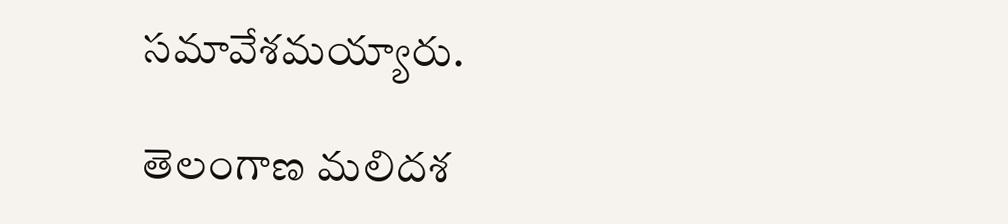సమావేశమయ్యారు.

తెలంగాణ మలిదశ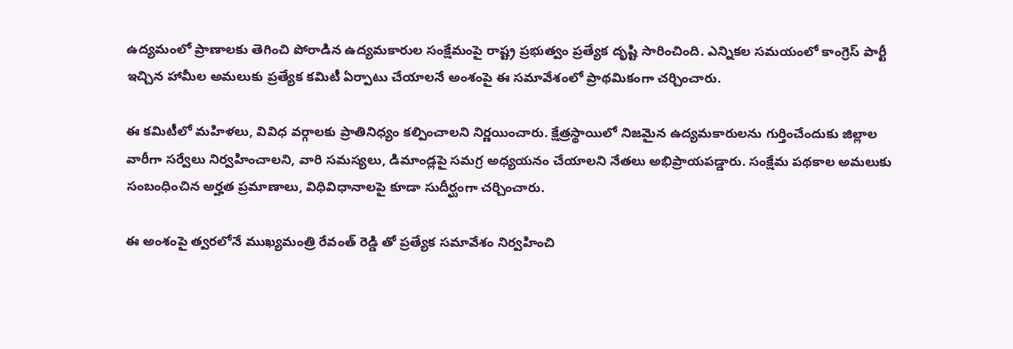ఉద్యమంలో ప్రాణాలకు తెగించి పోరాడిన ఉద్యమకారుల సంక్షేమంపై రాష్ట్ర ప్రభుత్వం ప్రత్యేక దృష్టి సారించింది. ఎన్నికల సమయంలో కాంగ్రెస్ పార్టీ ఇచ్చిన హామీల అమలుకు ప్రత్యేక కమిటీ ఏర్పాటు చేయాలనే అంశంపై ఈ సమావేశంలో ప్రాథమికంగా చర్చించారు.

ఈ కమిటీలో మహిళలు, వివిధ వర్గాలకు ప్రాతినిధ్యం కల్పించాలని నిర్ణయించారు. క్షేత్రస్థాయిలో నిజమైన ఉద్యమకారులను గుర్తించేందుకు జిల్లాల వారీగా సర్వేలు నిర్వహించాలని, వారి సమస్యలు, డిమాండ్లపై సమగ్ర అధ్యయనం చేయాలని నేతలు అభిప్రాయపడ్డారు. సంక్షేమ పథకాల అమలుకు సంబంధించిన అర్హత ప్రమాణాలు, విధివిధానాలపై కూడా సుదీర్ఘంగా చర్చించారు.

ఈ అంశంపై త్వరలోనే ముఖ్యమంత్రి రేవంత్ రెడ్డి తో ప్రత్యేక సమావేశం నిర్వహించి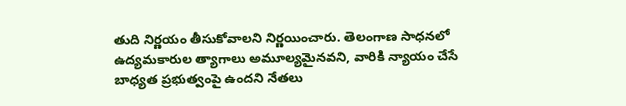తుది నిర్ణయం తీసుకోవాలని నిర్ణయించారు. తెలంగాణ సాధనలో ఉద్యమకారుల త్యాగాలు అమూల్యమైనవని, వారికి న్యాయం చేసే బాధ్యత ప్రభుత్వంపై ఉందని నేతలు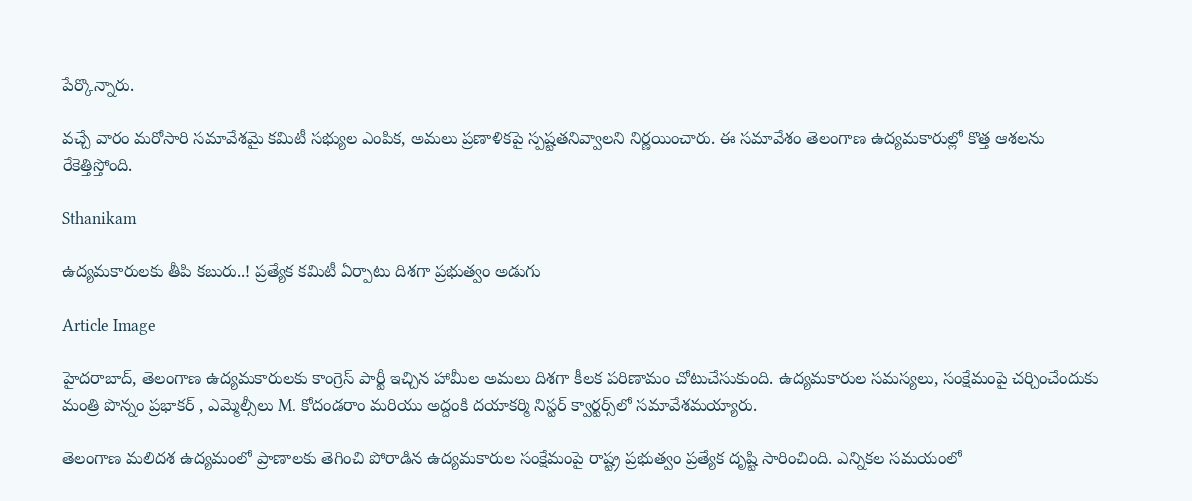పేర్కొన్నారు.

వచ్చే వారం మరోసారి సమావేశమై కమిటీ సభ్యుల ఎంపిక, అమలు ప్రణాళికపై స్పష్టతనివ్వాలని నిర్ణయించారు. ఈ సమావేశం తెలంగాణ ఉద్యమకారుల్లో కొత్త ఆశలను రేకెత్తిస్తోంది.

Sthanikam

ఉద్యమకారులకు తీపి కబురు..! ప్రత్యేక కమిటీ ఏర్పాటు దిశగా ప్రభుత్వం అడుగు

Article Image

హైదరాబాద్, తెలంగాణ ఉద్యమకారులకు కాంగ్రెస్ పార్టీ ఇచ్చిన హామీల అమలు దిశగా కీలక పరిణామం చోటుచేసుకుంది. ఉద్యమకారుల సమస్యలు, సంక్షేమంపై చర్చించేందుకు మంత్రి పొన్నం ప్రభాకర్ , ఎమ్మెల్సీలు M. కోదండరాం మరియు అద్దంకి దయాకర్మి నిస్టర్ క్వార్టర్స్‌లో సమావేశమయ్యారు.

తెలంగాణ మలిదశ ఉద్యమంలో ప్రాణాలకు తెగించి పోరాడిన ఉద్యమకారుల సంక్షేమంపై రాష్ట్ర ప్రభుత్వం ప్రత్యేక దృష్టి సారించింది. ఎన్నికల సమయంలో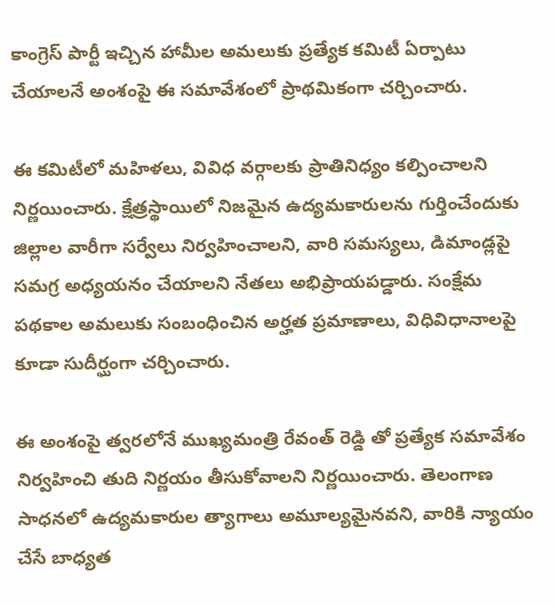కాంగ్రెస్ పార్టీ ఇచ్చిన హామీల అమలుకు ప్రత్యేక కమిటీ ఏర్పాటు చేయాలనే అంశంపై ఈ సమావేశంలో ప్రాథమికంగా చర్చించారు.

ఈ కమిటీలో మహిళలు, వివిధ వర్గాలకు ప్రాతినిధ్యం కల్పించాలని నిర్ణయించారు. క్షేత్రస్థాయిలో నిజమైన ఉద్యమకారులను గుర్తించేందుకు జిల్లాల వారీగా సర్వేలు నిర్వహించాలని, వారి సమస్యలు, డిమాండ్లపై సమగ్ర అధ్యయనం చేయాలని నేతలు అభిప్రాయపడ్డారు. సంక్షేమ పథకాల అమలుకు సంబంధించిన అర్హత ప్రమాణాలు, విధివిధానాలపై కూడా సుదీర్ఘంగా చర్చించారు.

ఈ అంశంపై త్వరలోనే ముఖ్యమంత్రి రేవంత్ రెడ్డి తో ప్రత్యేక సమావేశం నిర్వహించి తుది నిర్ణయం తీసుకోవాలని నిర్ణయించారు. తెలంగాణ సాధనలో ఉద్యమకారుల త్యాగాలు అమూల్యమైనవని, వారికి న్యాయం చేసే బాధ్యత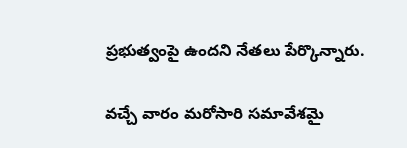ప్రభుత్వంపై ఉందని నేతలు పేర్కొన్నారు.

వచ్చే వారం మరోసారి సమావేశమై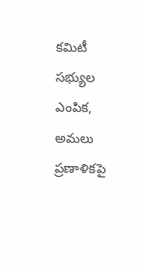కమిటీ సభ్యుల ఎంపిక, అమలు ప్రణాళికపై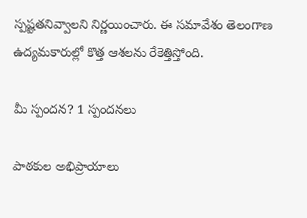స్పష్టతనివ్వాలని నిర్ణయించారు. ఈ సమావేశం తెలంగాణ ఉద్యమకారుల్లో కొత్త ఆశలను రేకెత్తిస్తోంది.

మీ స్పందన? 1 స్పందనలు

పాఠకుల అభిప్రాయాలు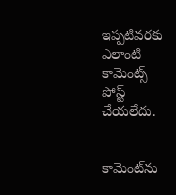ఇప్పటివరకు ఎలాంటి కామెంట్స్ పోస్ట్ చేయలేదు.


కామెంట్‌ను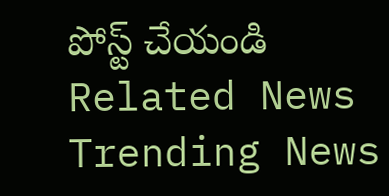పోస్ట్ చేయండి
Related News
Trending News